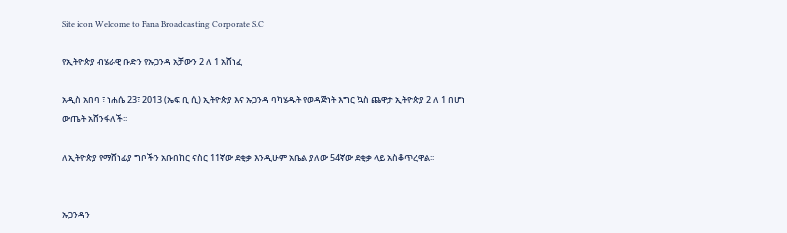Site icon Welcome to Fana Broadcasting Corporate S.C

የኢትዮጵያ ብሄራዊ ቡድን የኡጋንዳ አቻውን 2 ለ 1 አሸነፈ

አዲስ አበባ ፣ ነሐሴ 23፣ 2013 (ኤፍ ቢ ሲ) ኢትዮጵያ እና ኡጋንዳ ባካሄዱት የወዳጅነት እግር ኳስ ጨዋታ ኢትዮጵያ 2 ለ 1 በሆነ ውጤት አሸንፋለች፡፡

ለኢትዮጵያ የማሸነፊያ ግቦችን አቡበከር ናስር 11ኛው ደቂቃ እንዲሁም አቤል ያለው 54ኛው ደቂቃ ላይ አስቆጥረዋል፡፡


ኡጋንዳን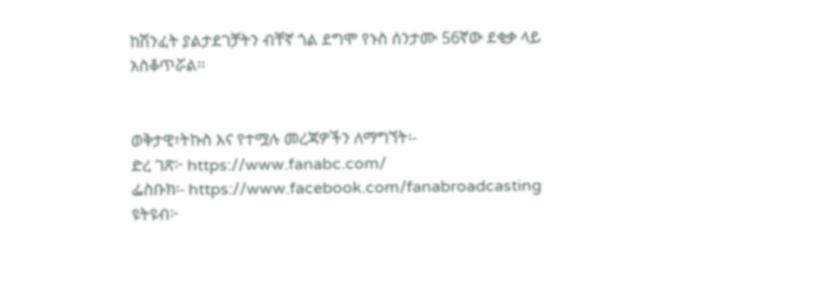ከሽንፈት ያልታደገቻትን ብቸኛ ጎል ደግሞ የኑስ ሰንታሙ 56ኛው ደቂቃ ላይ አስቆጥሯል፡፡


ወቅታዊ፣ትኩስ እና የተሟሉ መረጃዎችን ለማግኘት፡-
ድረ ገጽ፦ https://www.fanabc.com/
ፌስቡክ፡- https://www.facebook.com/fanabroadcasting
ዩትዩብ፦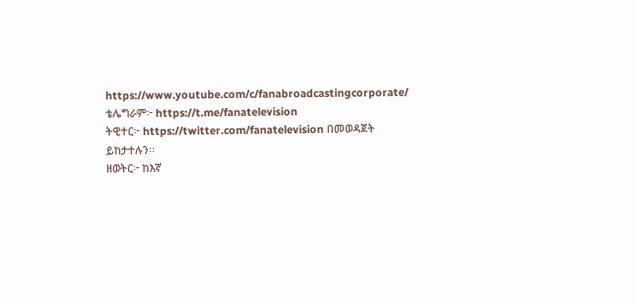https://www.youtube.com/c/fanabroadcastingcorporate/
ቴሌግራም፦ https://t.me/fanatelevision
ትዊተር፦ https://twitter.com/fanatelevision በመወዳጀት ይከታተሉን፡፡
ዘወትር፦ ከእኛ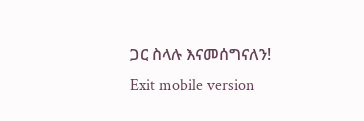ጋር ስላሉ እናመሰግናለን!
Exit mobile version